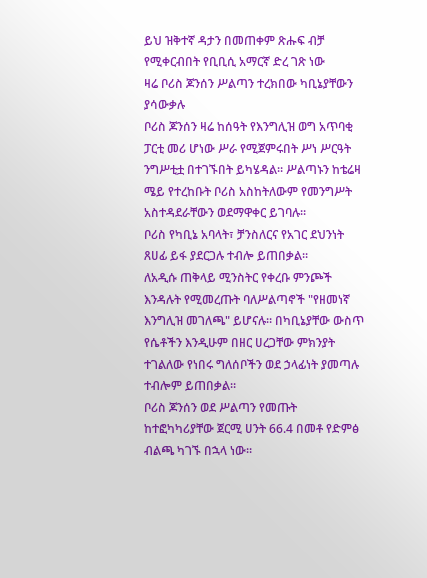ይህ ዝቅተኛ ዳታን በመጠቀም ጽሑፍ ብቻ የሚቀርብበት የቢቢሲ አማርኛ ድረ ገጽ ነው
ዛሬ ቦሪስ ጆንሰን ሥልጣን ተረክበው ካቢኔያቸውን ያሳውቃሉ
ቦሪስ ጆንሰን ዛሬ ከሰዓት የእንግሊዝ ወግ አጥባቂ ፓርቲ መሪ ሆነው ሥራ የሚጀምሩበት ሥነ ሥርዓት ንግሥቲቷ በተገኙበት ይካሄዳል። ሥልጣኑን ከቴሬዛ ሜይ የተረከቡት ቦሪስ አስከትለውም የመንግሥት አስተዳደራቸውን ወደማዋቀር ይገባሉ።
ቦሪስ የካቢኔ አባላት፣ ቻንስለርና የአገር ደህንነት ጸሀፊ ይፋ ያደርጋሉ ተብሎ ይጠበቃል።
ለአዲሱ ጠቅላይ ሚንስትር የቀረቡ ምንጮች እንዳሉት የሚመረጡት ባለሥልጣኖች "የዘመነኛ እንግሊዝ መገለጫ" ይሆናሉ። በካቢኔያቸው ውስጥ የሴቶችን እንዲሁም በዘር ሀረጋቸው ምክንያት ተገልለው የነበሩ ግለሰቦችን ወደ ኃላፊነት ያመጣሉ ተብሎም ይጠበቃል።
ቦሪስ ጆንሰን ወደ ሥልጣን የመጡት ከተፎካካሪያቸው ጀርሚ ሀንት 66.4 በመቶ የድምፅ ብልጫ ካገኙ በኋላ ነው።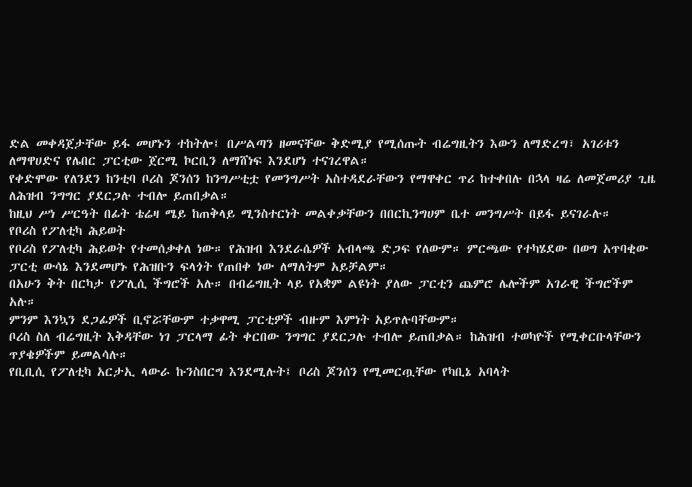ድል መቀዳጀታቸው ይፋ መሆኑን ተከትሎ፤ በሥልጣን ዘመናቸው ቅድሚያ የሚሰጡት ብሬግዚትን እውን ለማድረግ፣ አገሪቱን ለማዋሀድና የሌበር ፓርቲው ጀርሚ ኮርቢን ለማሸነፍ እንደሆነ ተናገረዋል።
የቀድሞው የለንደን ከንቲባ ቦሪስ ጆንሰን ከንግሥቲቷ የመንግሥት አስተዳደራቸውን የማዋቀር ጥሪ ከተቀበሉ በኋላ ዛሬ ለመጀመሪያ ጊዜ ለሕዝብ ንግግር ያደርጋሉ ተብሎ ይጠበቃል።
ከዚህ ሥነ ሥርዓት በፊት ቴሬዛ ሜይ ከጠቅላይ ሚንስተርነት መልቀቃቸውን በበርኪንግሀም ቤተ መንግሥት በይፋ ይናገራሉ።
የቦሪስ የፖለቲካ ሕይወት
የቦሪስ የፖለቲካ ሕይወት የተመሰቃቀለ ነው። የሕዝብ እንደራሴዎች አብላጫ ድጋፍ የለውም። ምርጫው የተካሄደው በወግ አጥባቂው ፓርቲ ውሳኔ እንደመሆኑ የሕዝቡን ፍላጎት የጠበቀ ነው ለማለትም አይቻልም።
በአሁን ቅት በርካታ የፖሊሲ ችግሮች አሉ። በብሬግዚት ላይ የአቋም ልዩነት ያለው ፓርቲን ጨምሮ ሌሎችም አገራዊ ችግሮችም አሉ።
ምንም እንኳን ደጋፊዎች ቢኖሯቸውም ተቃዋሚ ፓርቲዎች ብዙም እምነት አይጥሉባቸውም።
ቦሪስ ስለ ብሬግዚት እቅዳቸው ነገ ፓርላማ ፊት ቀርበው ንግግር ያደርጋሉ ተብሎ ይጠበቃል። ከሕዝብ ተወካዮች የሚቀርቡላቸውን ጥያቄዎችም ይመልሳሉ።
የቢቢሲ የፖለቲካ አርታኢ ላውራ ኩንስበርግ እንደሚሉት፤ ቦሪስ ጆንሰን የሚመርጧቸው የካቢኔ አባላት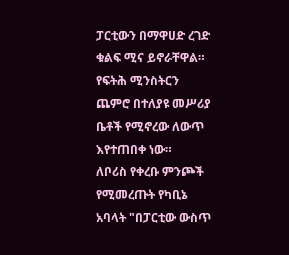ፓርቲውን በማዋሀድ ረገድ ቁልፍ ሚና ይኖራቸዋል።
የፍትሕ ሚንስትርን ጨምሮ በተለያዩ መሥሪያ ቤቶች የሚኖረው ለውጥ እየተጠበቀ ነው።
ለቦሪስ የቀረቡ ምንጮች የሚመረጡት የካቢኔ አባላት "በፓርቲው ውስጥ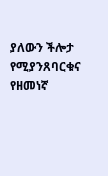ያለውን ችሎታ የሚያንጸባርቁና የዘመነኛ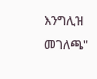እንግሊዝ መገለጫ"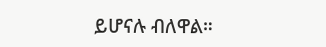ይሆናሉ ብለዋል።